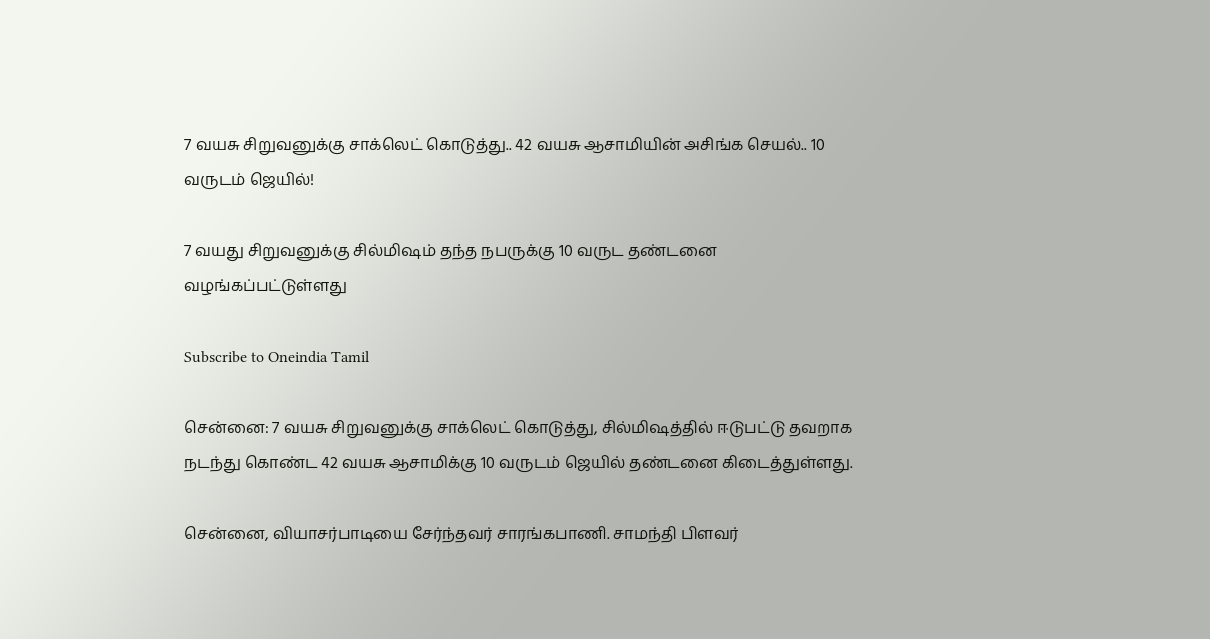7 வயசு சிறுவனுக்கு சாக்லெட் கொடுத்து.. 42 வயசு ஆசாமியின் அசிங்க செயல்.. 10 வருடம் ஜெயில்!

7 வயது சிறுவனுக்கு சில்மிஷம் தந்த நபருக்கு 10 வருட தண்டனை வழங்கப்பட்டுள்ளது

Subscribe to Oneindia Tamil

சென்னை: 7 வயசு சிறுவனுக்கு சாக்லெட் கொடுத்து, சில்மிஷத்தில் ஈடுபட்டு தவறாக நடந்து கொண்ட 42 வயசு ஆசாமிக்கு 10 வருடம் ஜெயில் தண்டனை கிடைத்துள்ளது.

சென்னை, வியாசர்பாடியை சேர்ந்தவர் சாரங்கபாணி. சாமந்தி பிளவர்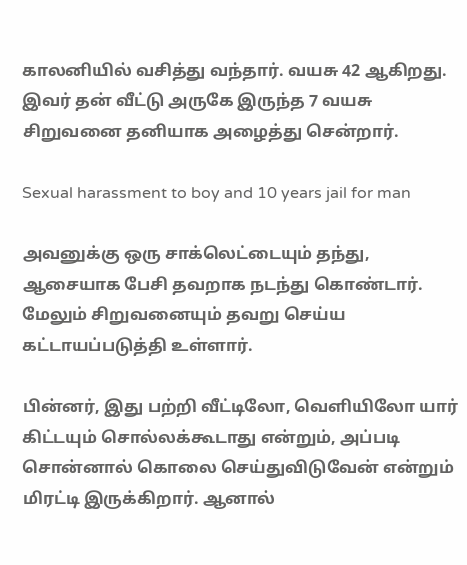காலனியில் வசித்து வந்தார். வயசு 42 ஆகிறது. இவர் தன் வீட்டு அருகே இருந்த 7 வயசு சிறுவனை தனியாக அழைத்து சென்றார்.

Sexual harassment to boy and 10 years jail for man

அவனுக்கு ஒரு சாக்லெட்டையும் தந்து, ஆசையாக பேசி தவறாக நடந்து கொண்டார். மேலும் சிறுவனையும் தவறு செய்ய கட்டாயப்படுத்தி உள்ளார்.

பின்னர், இது பற்றி வீட்டிலோ, வெளியிலோ யார் கிட்டயும் சொல்லக்கூடாது என்றும், அப்படி சொன்னால் கொலை செய்துவிடுவேன் என்றும் மிரட்டி இருக்கிறார். ஆனால்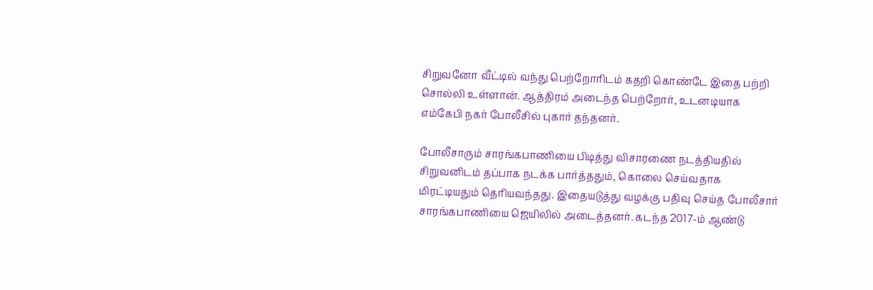சிறுவனோ வீட்டில் வந்து பெற்றோரிடம் கதறி கொண்டே இதை பற்றி சொல்லி உள்ளான். ஆத்திரம் அடைந்த பெற்றோர், உடனடியாக எம்கேபி நகர் போலீசில் புகார் தந்தனர்.

போலீசாரும் சாரங்கபாணியை பிடித்து விசாரணை நடத்தியதில் சிறுவனிடம் தப்பாக நடக்க பார்த்ததும், கொலை செய்வதாக மிரட்டியதும் தெரியவந்தது. இதையடுத்து வழக்கு பதிவு செய்த போலீசார் சாரங்கபாணியை ஜெயிலில் அடைத்தனர். கடந்த 2017-ம் ஆண்டு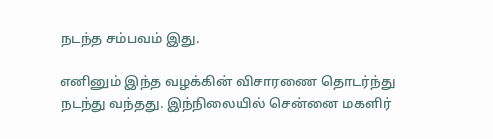நடந்த சம்பவம் இது.

எனினும் இந்த வழக்கின் விசாரணை தொடர்ந்து நடந்து வந்தது. இந்நிலையில் சென்னை மகளிர்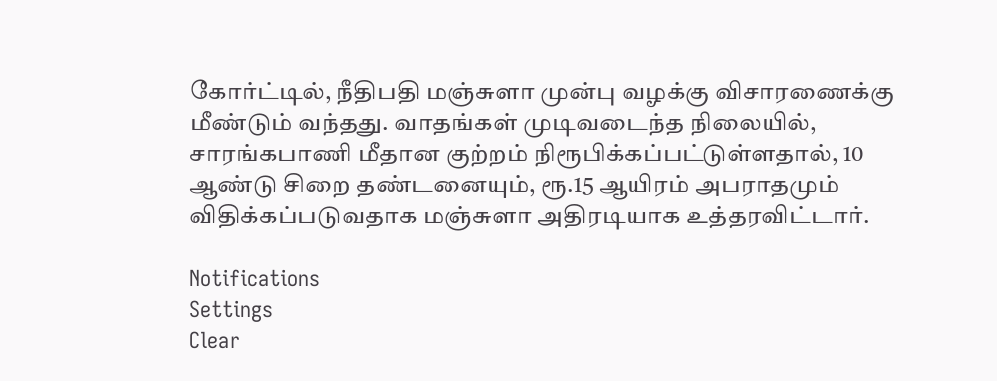கோர்ட்டில், நீதிபதி மஞ்சுளா முன்பு வழக்கு விசாரணைக்கு மீண்டும் வந்தது. வாதங்கள் முடிவடைந்த நிலையில், சாரங்கபாணி மீதான குற்றம் நிரூபிக்கப்பட்டுள்ளதால், 10 ஆண்டு சிறை தண்டனையும், ரூ.15 ஆயிரம் அபராதமும் விதிக்கப்படுவதாக மஞ்சுளா அதிரடியாக உத்தரவிட்டார்.

Notifications
Settings
Clear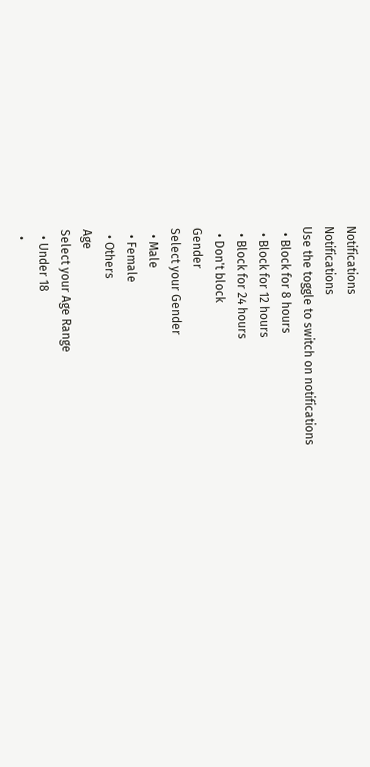Notifications
Notifications
Use the toggle to switch on notifications
  • Block for 8 hours
  • Block for 12 hours
  • Block for 24 hours
  • Don't block
Gender
Select your Gender
  • Male
  • Female
  • Others
Age
Select your Age Range
  • Under 18
  •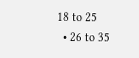18 to 25
  • 26 to 35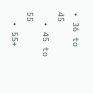• 36 to 45
  • 45 to 55
  • 55+